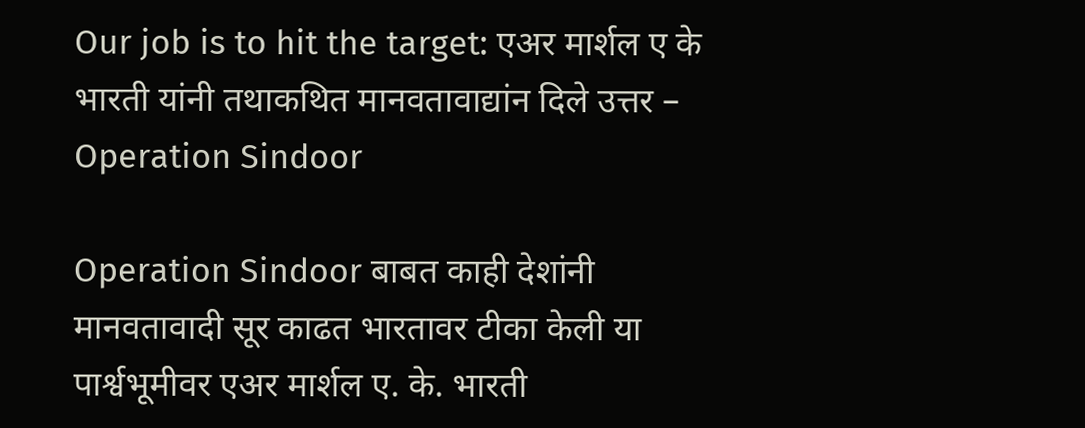Our job is to hit the target: एअर मार्शल ए के भारती यांनी तथाकथित मानवतावाद्यांन दिले उत्तर – Operation Sindoor

Operation Sindoor बाबत‌ काही देशांनी मानवतावादी सूर काढत भारतावर टीका केली या पार्श्वभूमीवर एअर मार्शल ए. के. भारती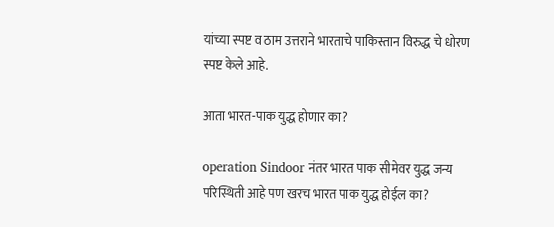यांच्या स्पष्ट व ठाम उत्तराने भारताचे पाकिस्तान विरुद्ध चे धोरण स्पष्ट केले आहे.

आता भारत-पाक युद्ध होणार का?

operation Sindoor नंतर भारत पाक सीमेवर युद्ध जन्य परिस्थिती आहे पण खरच भारत पाक युद्ध होईल का?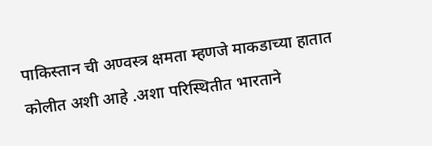पाकिस्तान ची अण्वस्त्र क्षमता म्हणजे माकडाच्या हातात कोलीत अशी आहे .अशा परिस्थितीत भारताने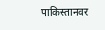पाकिस्तानवर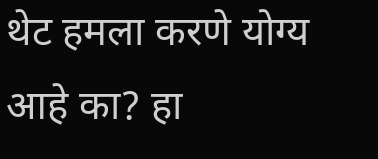थेट हमला करणे योग्य आहे का? हा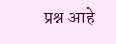प्रश्न आहे